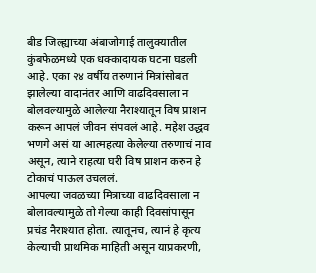बीड जिल्ह्याच्या अंबाजोगाई तालुक्यातील कुंबफेळमध्ये एक धक्कादायक घटना घडली आहे. एका २४ वर्षीय तरुणानं मित्रांसोबत झालेल्या वादानंतर आणि वाढदिवसाला न बोलवल्यामुळे आलेल्या नैराश्यातून विष प्राशन करून आपलं जीवन संपवलं आहे. महेश उद्धव भणगे असं या आत्महत्या केलेल्या तरुणाचं नाव असून, त्याने राहत्या घरी विष प्राशन करुन हे टोकाचं पाऊल उचललं.
आपल्या जवळच्या मित्राच्या वाढदिवसाला न बोलावल्यामुळे तो गेल्या काही दिवसांपासून प्रचंड नैराश्यात होता. त्यातूनच, त्यानं हे कृत्य केल्याची प्राथमिक माहिती असून याप्रकरणी,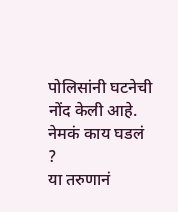पोलिसांनी घटनेची नोंद केली आहे.
नेमकं काय घडलं ?
या तरुणानं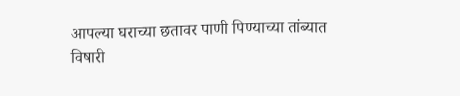आपल्या घराच्या छतावर पाणी पिण्याच्या तांब्यात विषारी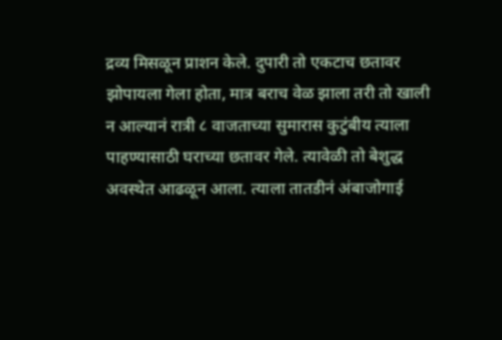द्रव्य मिसळून प्राशन केले. दुपारी तो एकटाच छतावर झोपायला गेला होता, मात्र बराच वेळ झाला तरी तो खाली न आल्यानं रात्री ८ वाजताच्या सुमारास कुटुंबीय त्याला पाहण्यासाठी घराच्या छतावर गेले. त्यावेळी तो बेशुद्ध अवस्थेत आढळून आला. त्याला तातडीनं अंबाजोगाई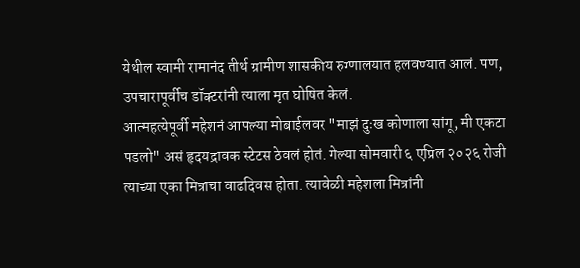येथील स्वामी रामानंद तीर्थ ग्रामीण शासकीय रुग्णालयात हलवण्यात आलं. पण, उपचारापूर्वीच डॉक्टरांनी त्याला मृत घोषित केलं.
आत्महत्येपूर्वी महेशनं आपल्या मोबाईलवर "माझं दुःख कोणाला सांगू, मी एकटा पडलो" असं हृदयद्रावक स्टेटस ठेवलं होतं. गेल्या सोमवारी ६ एप्रिल २०२६ रोजी त्याच्या एका मित्राचा वाढदिवस होता. त्यावेळी महेशला मित्रांनी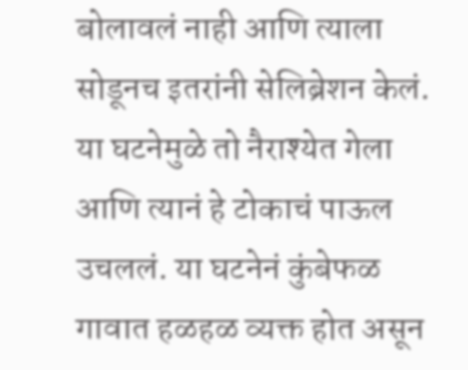बोलावलं नाही आणि त्याला सोडूनच इतरांनी सेलिब्रेशन केलं.
या घटनेमुळे तो नैराश्येत गेला आणि त्यानं हे टोकाचं पाऊल उचललं. या घटनेनं कुंबेफळ गावात हळहळ व्यक्त होत असून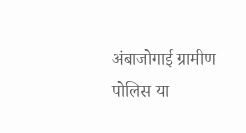अंबाजोगाई ग्रामीण पोलिस या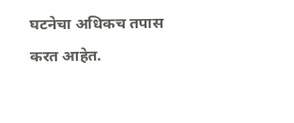घटनेचा अधिकच तपास करत आहेत.